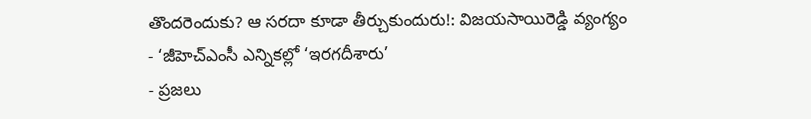తొందరెందుకు? ఆ సరదా కూడా తీర్చుకుందురు!: విజయసాయిరెడ్డి వ్యంగ్యం
- ‘జీహెచ్ఎంసీ ఎన్నికల్లో ‘ఇరగదీశారు’
- ప్రజలు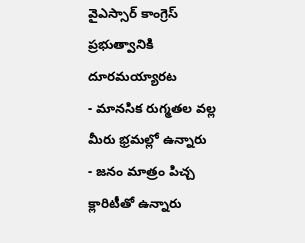వైఎస్సార్ కాంగ్రెస్ ప్రభుత్వానికి దూరమయ్యారట
- మానసిక రుగ్మతల వల్ల మీరు భ్రమల్లో ఉన్నారు
- జనం మాత్రం పిచ్చ క్లారిటీతో ఉన్నారు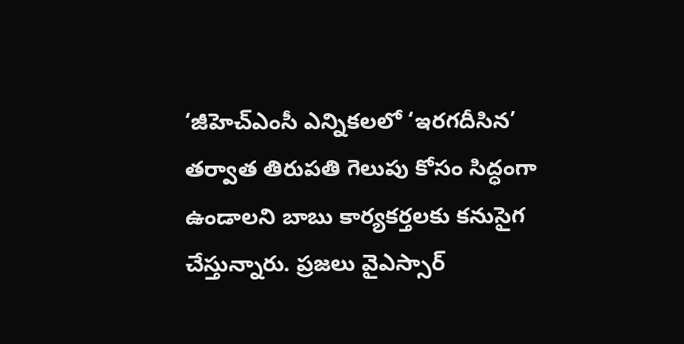‘జీహెచ్ఎంసీ ఎన్నికలలో ‘ఇరగదీసిన’ తర్వాత తిరుపతి గెలుపు కోసం సిద్ధంగా ఉండాలని బాబు కార్యకర్తలకు కనుసైగ చేస్తున్నారు. ప్రజలు వైఎస్సార్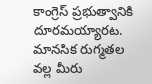కాంగ్రెస్ ప్రభుత్వానికి దూరమయ్యారట. మానసిక రుగ్మతల వల్ల మీరు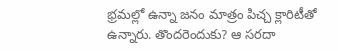భ్రమల్లో ఉన్నా జనం మాత్రం పిచ్చ క్లారిటీతో ఉన్నారు. తొందరెందుకు? ఆ సరదా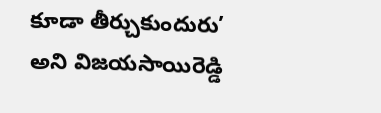కూడా తీర్చుకుందురు’ అని విజయసాయిరెడ్డి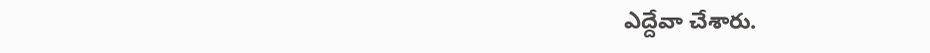ఎద్దేవా చేశారు.